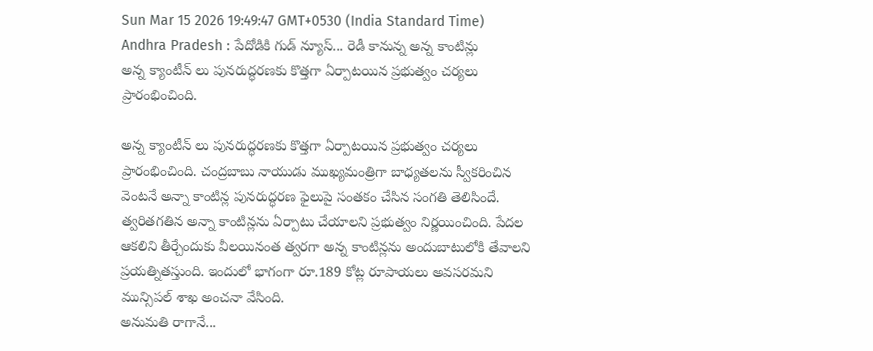Sun Mar 15 2026 19:49:47 GMT+0530 (India Standard Time)
Andhra Pradesh : పేదోడికి గుడ్ న్యూస్... రెడీ కానున్న అన్న కాంటిన్లు
అన్న క్యాంటీన్ లు పునరుద్ధరణకు కొత్తగా ఏర్పాటయిన ప్రభుత్వం చర్యలు ప్రారంభించింది.

అన్న క్యాంటీన్ లు పునరుద్ధరణకు కొత్తగా ఏర్పాటయిన ప్రభుత్వం చర్యలు ప్రారంభించింది. చంద్రబాబు నాయుడు ముఖ్యమంత్రిగా బాధ్యతలను స్వీకరించిన వెంటనే అన్నా కాంటిన్ల పునరుద్ధరణ ఫైలుపై సంతకం చేసిన సంగతి తెలిసిందే. త్వరితగతిన అన్నా కాంటిన్లను ఏర్పాటు చేయాలని ప్రభుత్వం నిర్ణయించింది. పేదల ఆకలిని తీర్చేందుకు వీలయినంత త్వరగా అన్న కాంటిన్లను అందుబాటులోకి తేవాలని ప్రయత్నితస్తుంది. ఇందులో భాగంగా రూ.189 కోట్ల రూపాయలు అవసరమని మున్సిపల్ శాఖ అంచనా వేసింది.
అనుమతి రాగానే...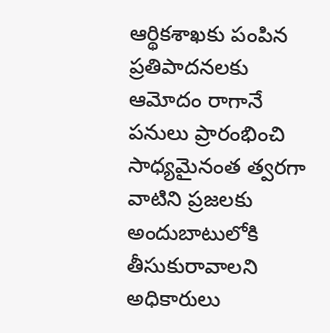ఆర్థికశాఖకు పంపిన ప్రతిపాదనలకు ఆమోదం రాగానే పనులు ప్రారంభించి సాధ్యమైనంత త్వరగా వాటిని ప్రజలకు అందుబాటులోకి తీసుకురావాలని అధికారులు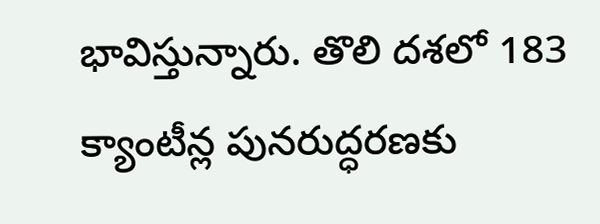భావిస్తున్నారు. తొలి దశలో 183 క్యాంటీన్ల పునరుద్ధరణకు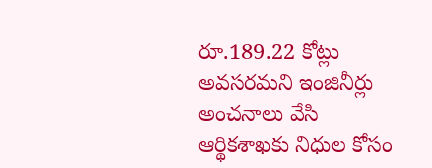రూ.189.22 కోట్లు అవసరమని ఇంజినీర్లు అంచనాలు వేసి ఆర్థికశాఖకు నిధుల కోసం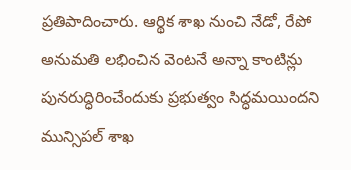ప్రతిపాదించారు. ఆర్థిక శాఖ నుంచి నేడో, రేపో అనుమతి లభించిన వెంటనే అన్నా కాంటిన్లు పునరుద్ధిరించేందుకు ప్రభుత్వం సిద్ధమయిందని మున్సిపల్ శాఖ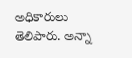అధికారులు తెలిపారు. అన్నా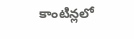కాంటిన్లలో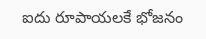ఐదు రూపాయలకే భోజనం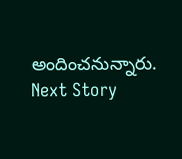అందించనున్నారు.
Next Story